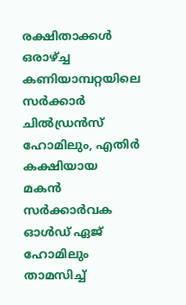രക്ഷിതാക്കള്‍ ഒരാഴ്ച്ച കണിയാമ്പറ്റയിലെ സര്‍ക്കാര്‍ ചില്‍ഡ്രന്‍സ് ഹോമിലും, എതിര്‍ കക്ഷിയായ  മകന്‍ സര്‍ക്കാര്‍വക ഓള്‍ഡ് ഏജ് ഹോമിലും താമസിച്ച്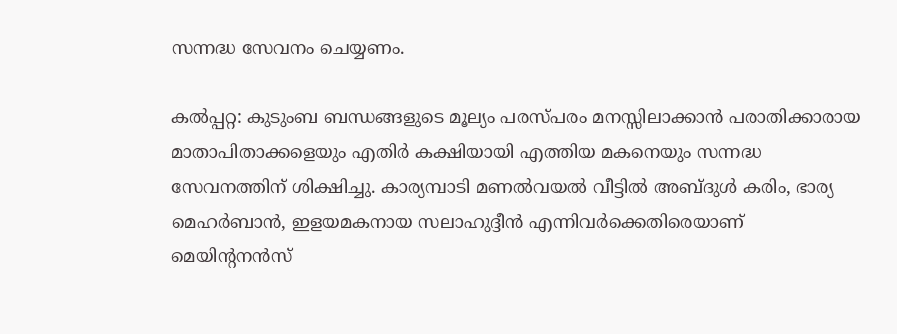സന്നദ്ധ സേവനം ചെയ്യണം.

കല്‍പ്പറ്റ: കുടുംബ ബന്ധങ്ങളുടെ മൂല്യം പരസ്പരം മനസ്സിലാക്കാന്‍ പരാതിക്കാരായ മാതാപിതാക്കളെയും എതിര്‍ കക്ഷിയായി എത്തിയ മകനെയും സന്നദ്ധ സേവനത്തിന് ശിക്ഷിച്ചു. കാര്യമ്പാടി മണല്‍വയല്‍ വീട്ടില്‍ അബ്ദുള്‍ കരിം, ഭാര്യ മെഹര്‍ബാന്‍, ഇളയമകനായ സലാഹുദ്ദീന്‍ എന്നിവര്‍ക്കെതിരെയാണ് മെയിന്റനന്‍സ്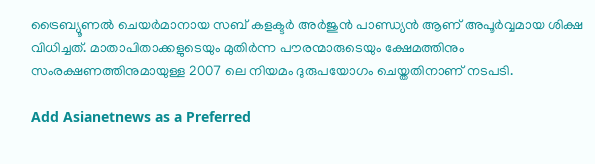ട്രൈബ്യൂണല്‍ ചെയര്‍മാനായ സബ് കളക്ടര്‍ അര്‍ജുന്‍ പാണ്ഡ്യന്‍ ആണ് അപൂര്‍വ്വമായ ശിക്ഷ വിധിച്ചത്. മാതാപിതാക്കളുടെയും മുതിര്‍ന്ന പൗരന്മാരുടെയും ക്ഷേമത്തിനും സംരക്ഷണത്തിനുമായുള്ള 2007 ലെ നിയമം ദുരുപയോഗം ചെയ്തതിനാണ് നടപടി.

Add Asianetnews as a Preferred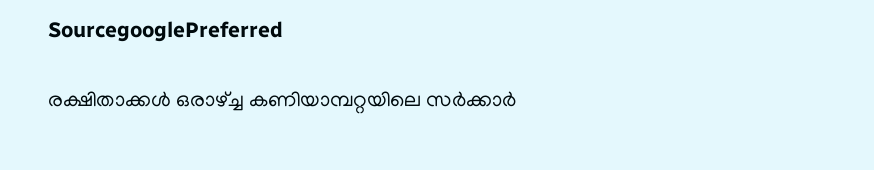SourcegooglePreferred

രക്ഷിതാക്കള്‍ ഒരാഴ്ച്ച കണിയാമ്പറ്റയിലെ സര്‍ക്കാര്‍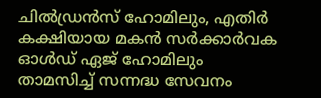ചില്‍ഡ്രന്‍സ് ഹോമിലും, എതിര്‍ കക്ഷിയായ മകന്‍ സര്‍ക്കാര്‍വക ഓള്‍ഡ് ഏജ് ഹോമിലും താമസിച്ച് സന്നദ്ധ സേവനം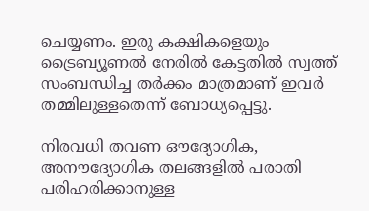ചെയ്യണം. ഇരു കക്ഷികളെയും ട്രൈബ്യൂണല്‍ നേരില്‍ കേട്ടതില്‍ സ്വത്ത് സംബന്ധിച്ച തര്‍ക്കം മാത്രമാണ് ഇവര്‍ തമ്മിലുള്ളതെന്ന് ബോധ്യപ്പെട്ടു.

നിരവധി തവണ ഔദ്യോഗിക, അനൗദ്യോഗിക തലങ്ങളില്‍ പരാതി പരിഹരിക്കാനുള്ള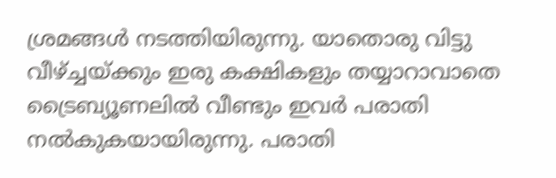ശ്രമങ്ങള്‍ നടത്തിയിരുന്നു. യാതൊരു വിട്ടു വീഴ്ച്ചയ്ക്കും ഇരു കക്ഷികളും തയ്യാറാവാതെ ട്രൈബ്യൂണലില്‍ വീണ്ടും ഇവര്‍ പരാതി നല്‍കുകയായിരുന്നു. പരാതി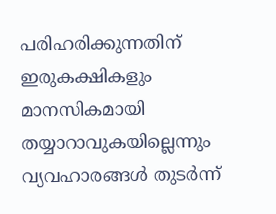പരിഹരിക്കുന്നതിന് ഇരുകക്ഷികളും മാനസികമായി തയ്യാറാവുകയില്ലെന്നും വ്യവഹാരങ്ങള്‍ തുടര്‍ന്ന്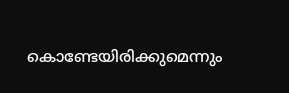കൊണ്ടേയിരിക്കുമെന്നും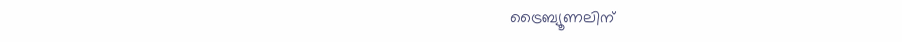ട്രൈബ്യൂണലിന്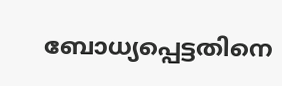ബോധ്യപ്പെട്ടതിനെ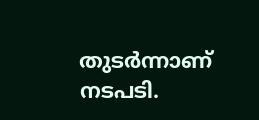തുടര്‍ന്നാണ് നടപടി.